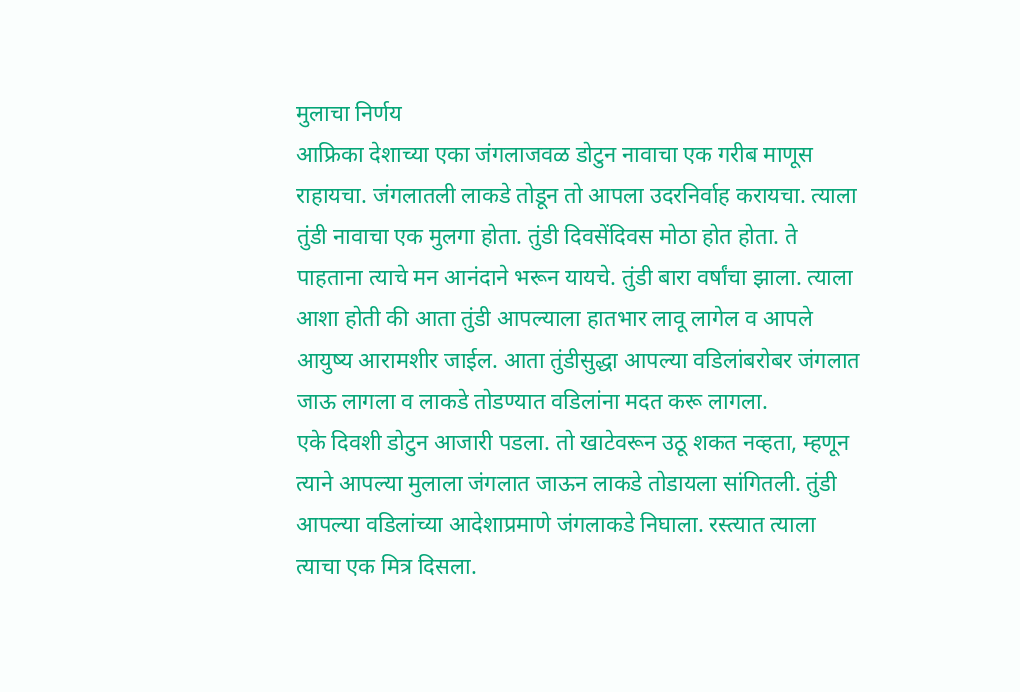मुलाचा निर्णय
आफ्रिका देशाच्या एका जंगलाजवळ डोटुन नावाचा एक गरीब माणूस राहायचा. जंगलातली लाकडे तोडून तो आपला उदरनिर्वाह करायचा. त्याला तुंडी नावाचा एक मुलगा होता. तुंडी दिवसेंदिवस मोठा होत होता. ते पाहताना त्याचे मन आनंदाने भरून यायचे. तुंडी बारा वर्षांचा झाला. त्याला आशा होती की आता तुंडी आपल्याला हातभार लावू लागेल व आपले आयुष्य आरामशीर जाईल. आता तुंडीसुद्धा आपल्या वडिलांबरोबर जंगलात जाऊ लागला व लाकडे तोडण्यात वडिलांना मदत करू लागला.
एके दिवशी डोटुन आजारी पडला. तो खाटेवरून उठू शकत नव्हता, म्हणून त्याने आपल्या मुलाला जंगलात जाऊन लाकडे तोडायला सांगितली. तुंडी आपल्या वडिलांच्या आदेशाप्रमाणे जंगलाकडे निघाला. रस्त्यात त्याला त्याचा एक मित्र दिसला.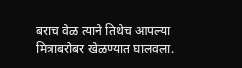बराच वेळ त्याने तिथेच आपल्या मित्राबरोबर खेळण्यात घालवला.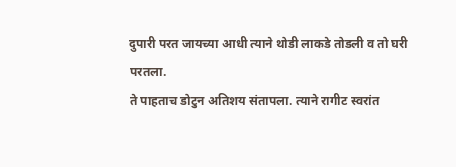दुपारी परत जायच्या आधी त्याने थोडी लाकडे तोडली व तो घरी परतला.
ते पाहताच डोटुन अतिशय संतापला. त्याने रागीट स्वरांत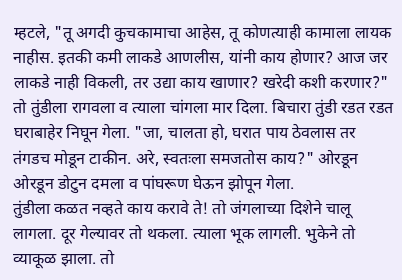म्हटले, "तू अगदी कुचकामाचा आहेस, तू कोणत्याही कामाला लायक नाहीस. इतकी कमी लाकडे आणलीस, यांनी काय होणार? आज जर लाकडे नाही विकली, तर उद्या काय खाणार? खरेदी कशी करणार?" तो तुंडीला रागवला व त्याला चांगला मार दिला. बिचारा तुंडी रडत रडत घराबाहेर निघून गेला. "जा, चालता हो, घरात पाय ठेवलास तर तंगडच मोडून टाकीन. अरे, स्वतःला समजतोस काय?" ओरडून ओरडून डोटुन दमला व पांघरूण घेऊन झोपून गेला.
तुंडीला कळत नव्हते काय करावे ते! तो जंगलाच्या दिशेने चालू लागला. दूर गेल्यावर तो थकला. त्याला भूक लागली. भुकेने तो व्याकूळ झाला. तो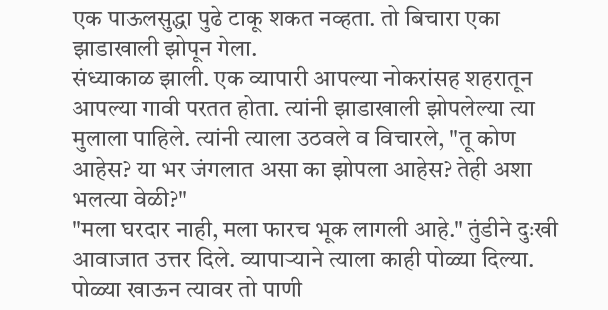एक पाऊलसुद्धा पुढे टाकू शकत नव्हता. तो बिचारा एका झाडाखाली झोपून गेला.
संध्याकाळ झाली. एक व्यापारी आपल्या नोकरांसह शहरातून आपल्या गावी परतत होता. त्यांनी झाडाखाली झोपलेल्या त्या मुलाला पाहिले. त्यांनी त्याला उठवले व विचारले, "तू कोण आहेस? या भर जंगलात असा का झोपला आहेस? तेही अशा भलत्या वेळी?"
"मला घरदार नाही, मला फारच भूक लागली आहे." तुंडीने दुःखी आवाजात उत्तर दिले. व्यापाऱ्याने त्याला काही पोळ्या दिल्या. पोळ्या खाऊन त्यावर तो पाणी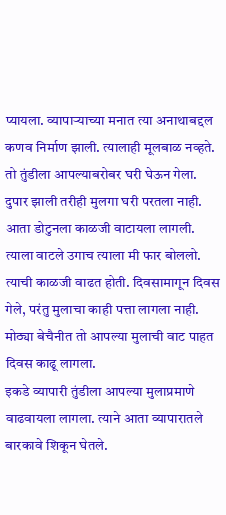प्यायला. व्यापाऱ्याच्या मनात त्या अनाथाबद्दल कणव निर्माण झाली. त्यालाही मूलबाळ नव्हते. तो तुंडीला आपल्याबरोबर घरी घेऊन गेला.
दुपार झाली तरीही मुलगा घरी परतला नाही. आता डोटुनला काळजी वाटायला लागली. त्याला वाटले उगाच त्याला मी फार बोललो. त्याची काळजी वाढत होती. दिवसामागून दिवस गेले, परंतु मुलाचा काही पत्ता लागला नाही. मोठ्या बेचैनीत तो आपल्या मुलाची वाट पाहत दिवस काढू लागला.
इकडे व्यापारी तुंडीला आपल्या मुलाप्रमाणे वाढवायला लागला. त्याने आता व्यापारातले बारकावे शिकून घेतले.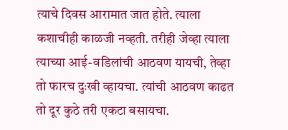त्याचे दिवस आरामात जात होते. त्याला कशाचीही काळजी नव्हती. तरीही जेव्हा त्याला त्याच्या आई-वडिलांची आठवण यायची, तेव्हा तो फारच दुःखी व्हायचा. त्यांची आठवण काढत तो दूर कुठे तरी एकटा बसायचा.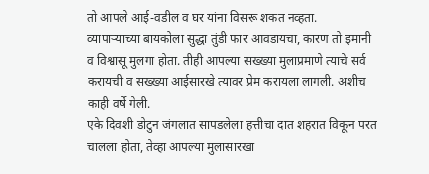तो आपले आई-वडील व घर यांना विसरू शकत नव्हता.
व्यापाऱ्याच्या बायकोला सुद्धा तुंडी फार आवडायचा, कारण तो इमानी व विश्वासू मुलगा होता. तीही आपल्या सख्ख्या मुलाप्रमाणे त्याचे सर्व करायची व सख्ख्या आईसारखे त्यावर प्रेम करायला लागली. अशीच काही वर्षे गेली.
एके दिवशी डोटुन जंगलात सापडलेला हत्तीचा दात शहरात विकून परत चालला होता, तेव्हा आपल्या मुलासारखा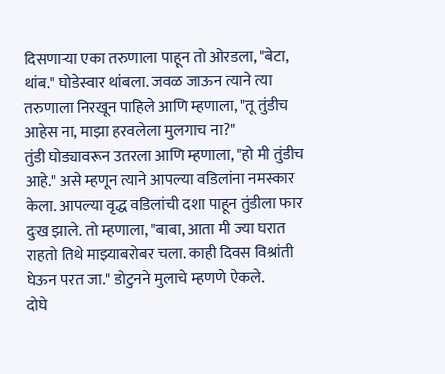दिसणाऱ्या एका तरुणाला पाहून तो ओरडला, "बेटा, थांब." घोडेस्वार थांबला. जवळ जाऊन त्याने त्या तरुणाला निरखून पाहिले आणि म्हणाला, "तू तुंडीच आहेस ना, माझा हरवलेला मुलगाच ना?"
तुंडी घोड्यावरून उतरला आणि म्हणाला, "हो मी तुंडीच आहे." असे म्हणून त्याने आपल्या वडिलांना नमस्कार केला. आपल्या वृद्ध वडिलांची दशा पाहून तुंडीला फार दुःख झाले. तो म्हणाला, "बाबा, आता मी ज्या घरात राहतो तिथे माझ्याबरोबर चला. काही दिवस विश्रांती घेऊन परत जा." डोटुनने मुलाचे म्हणणे ऐकले.
दोघे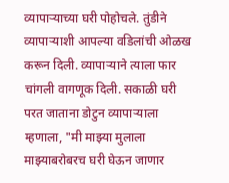व्यापाऱ्याच्या घरी पोहोचले. तुंडीने व्यापाऱ्याशी आपल्या वडिलांची ओळख करून दिली. व्यापाऱ्याने त्याला फार चांगली वागणूक दिली. सकाळी घरी परत जाताना डोटुन व्यापाऱ्याला म्हणाला, "मी माझ्या मुलाला माझ्याबरोबरच घरी घेऊन जाणार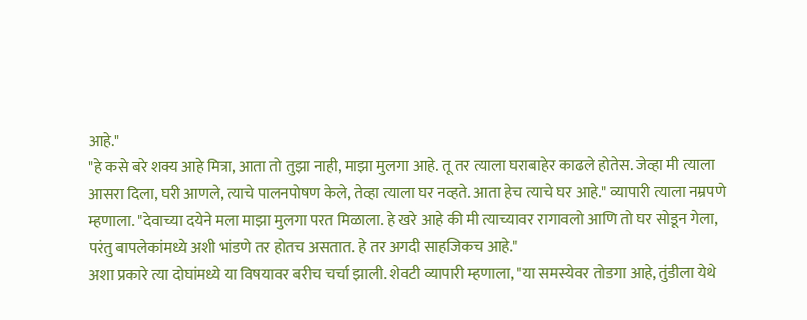आहे."
"हे कसे बरे शक्य आहे मित्रा, आता तो तुझा नाही, माझा मुलगा आहे. तू तर त्याला घराबाहेर काढले होतेस. जेव्हा मी त्याला आसरा दिला, घरी आणले, त्याचे पालनपोषण केले, तेव्हा त्याला घर नव्हते. आता हेच त्याचे घर आहे." व्यापारी त्याला नम्रपणे म्हणाला. "देवाच्या दयेने मला माझा मुलगा परत मिळाला. हे खरे आहे की मी त्याच्यावर रागावलो आणि तो घर सोडून गेला, परंतु बापलेकांमध्ये अशी भांडणे तर होतच असतात. हे तर अगदी साहजिकच आहे."
अशा प्रकारे त्या दोघांमध्ये या विषयावर बरीच चर्चा झाली. शेवटी व्यापारी म्हणाला, "या समस्येवर तोडगा आहे, तुंडीला येथे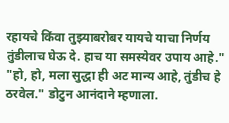रहायचे किंवा तुझ्याबरोबर यायचे याचा निर्णय तुंडीलाच घेऊ दे. हाच या समस्येवर उपाय आहे."
"हो, हो, मला सुद्धा ही अट मान्य आहे, तुंडीच हे ठरवेल." डोटुन आनंदाने म्हणाला.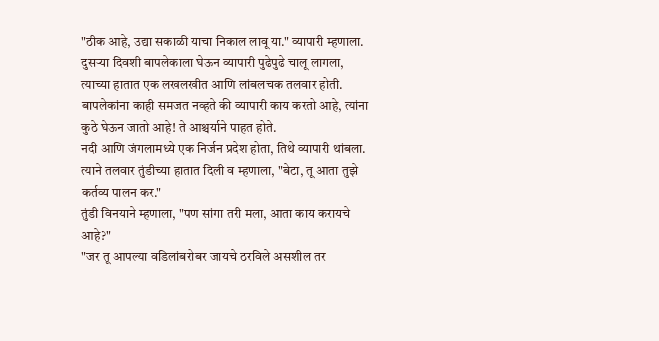"ठीक आहे, उद्या सकाळी याचा निकाल लावू या." व्यापारी म्हणाला.
दुसऱ्या दिवशी बापलेकाला घेऊन व्यापारी पुढेपुढे चालू लागला, त्याच्या हातात एक लखलखीत आणि लांबलचक तलवार होती. बापलेकांना काही समजत नव्हते की व्यापारी काय करतो आहे, त्यांना कुठे घेऊन जातो आहे! ते आश्चर्याने पाहत होते.
नदी आणि जंगलामध्ये एक निर्जन प्रदेश होता, तिथे व्यापारी थांबला. त्याने तलवार तुंडीच्या हातात दिली व म्हणाला, "बेटा, तू आता तुझे कर्तव्य पालन कर."
तुंडी विनयाने म्हणाला, "पण सांगा तरी मला, आता काय करायचे आहे?"
"जर तू आपल्या वडिलांबरोबर जायचे ठरविले असशील तर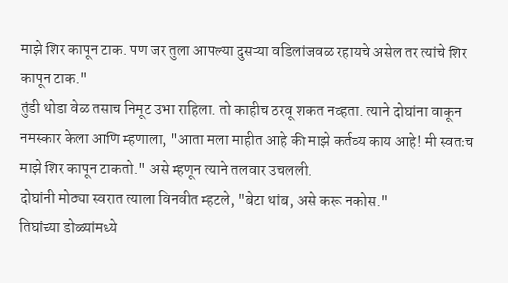माझे शिर कापून टाक. पण जर तुला आपल्या दुसऱ्या वडिलांजवळ रहायचे असेल तर त्यांचे शिर कापून टाक."
तुंडी थोडा वेळ तसाच निमूट उभा राहिला. तो काहीच ठरवू शकत नव्हता. त्याने दोघांना वाकून नमस्कार केला आणि म्हणाला, "आता मला माहीत आहे की माझे कर्तव्य काय आहे! मी स्वतःच माझे शिर कापून टाकतो." असे म्हणून त्याने तलवार उचलली.
दोघांनी मोठ्या स्वरात त्याला विनवीत म्हटले, "बेटा थांब, असे करू नकोस."
तिघांच्या डोळ्यांमध्ये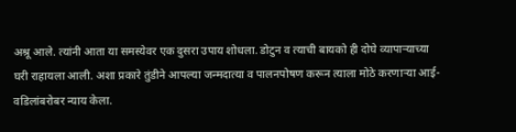अश्रू आले. त्यांनी आता या समस्येवर एक दुसरा उपाय शोधला. डोटुन व त्याची बायको ही दोघे व्यापाऱ्याच्या घरी राहायला आली. अशा प्रकारे तुंडीने आपल्या जन्मदात्या व पालनपोषण करून त्याला मोठे करणाऱ्या आई-वडिलांबरोबर न्याय केला.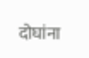दोघांना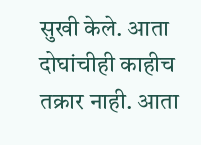सुखी केले. आता दोघांचीही काहीच तक्रार नाही. आता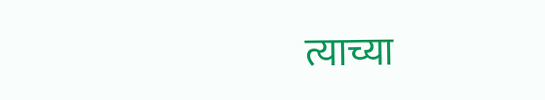त्याच्या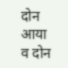दोन आया व दोन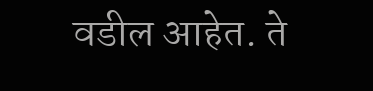वडील आहेत. ते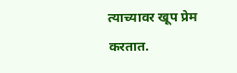त्याच्यावर खूप प्रेम करतात.